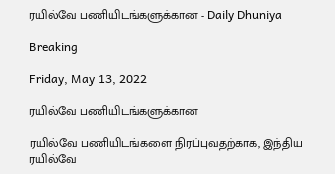ரயில்வே பணியிடங்களுக்கான - Daily Dhuniya

Breaking

Friday, May 13, 2022

ரயில்வே பணியிடங்களுக்கான

ரயில்வே பணியிடங்களை நிரப்புவதற்காக, இந்திய ரயில்வே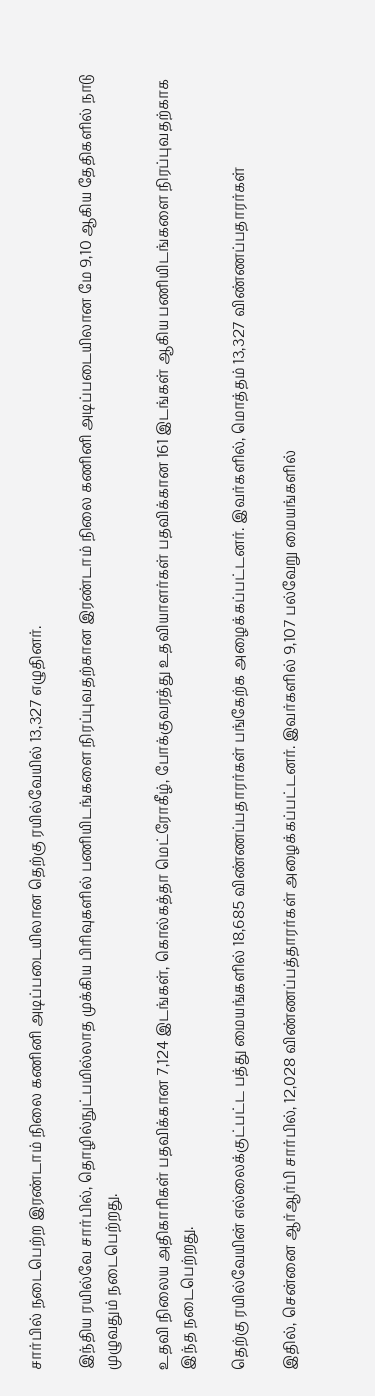சார்பில் நடைபெற்ற இரண்டாம் நிலை கணினி அடிப்படையிலான தெற்கு ரயில்வேயில் 13,327 எழுதினர்.

இந்திய ரயில்வே சார்பில், தொழில்நுட்பமில்லாத முக்கிய பிரிவுகளில் பணியிடங்களை நிரப்புவதற்கான இரண்டாம் நிலை கணினி அடிப்படையிலான மே 9,10 ஆகிய தேதிகளில் நாடு முழுவதும் நடைபெற்றது.

உதவி நிலைய அதிகாரிகள் பதவிக்கான 7,124 இடங்கள், கொல்கத்தா மெட்ரோகீழ், போக்குவரத்து உதவியாளர்கள் பதவிக்கான 161 இடங்கள் ஆகிய பணியிடங்களை நிரப்புவதற்காக இந்த நடைபெற்றது.

தெற்கு ரயில்வேயின் எல்லைக்குட்பட்ட பத்து மையங்களில் 18,685 விண்ணப்பதாரர்கள் பங்கேற்க அழைக்கப்பட்டனர். இவர்களில், மொத்தம் 13,327 விண்ணப்பதாரர்கள்

இதில், சென்னை ஆர்ஆர்பி சார்பில், 12,028 விண்ணப்பத்தாரர்கள் அழைக்கப்பட்டனர். இவர்களில் 9,107 பல்வேறு மையங்களில்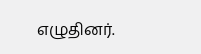எழுதினர்.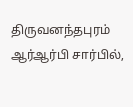திருவனந்தபுரம் ஆர்ஆர்பி சார்பில்,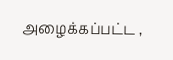அழைக்கப்பட்ட ,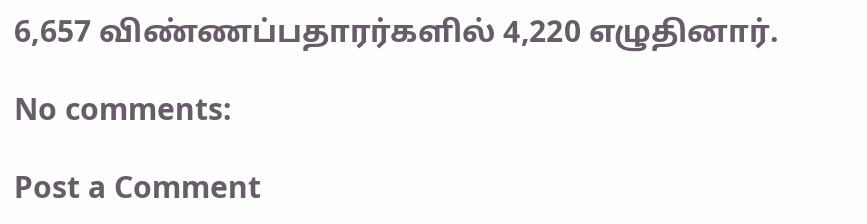6,657 விண்ணப்பதாரர்களில் 4,220 எழுதினார்.

No comments:

Post a Comment